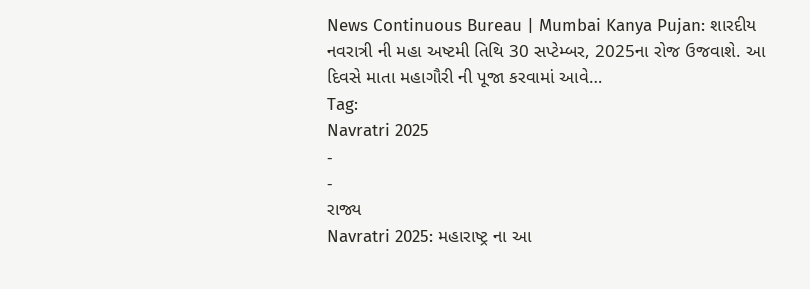News Continuous Bureau | Mumbai Kanya Pujan: શારદીય નવરાત્રી ની મહા અષ્ટમી તિથિ 30 સપ્ટેમ્બર, 2025ના રોજ ઉજવાશે. આ દિવસે માતા મહાગૌરી ની પૂજા કરવામાં આવે…
Tag:
Navratri 2025
-
-
રાજ્ય
Navratri 2025: મહારાષ્ટ્ર ના આ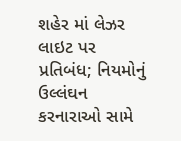શહેર માં લેઝર લાઇટ પર પ્રતિબંધ; નિયમોનું ઉલ્લંઘન કરનારાઓ સામે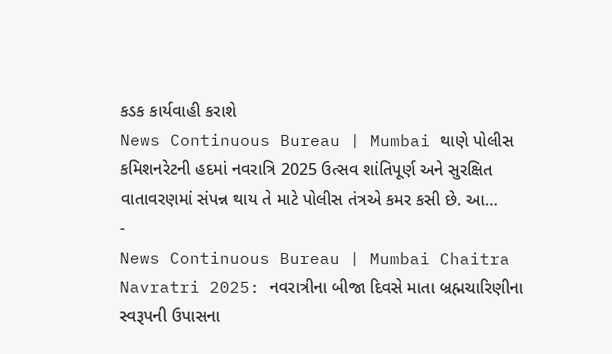કડક કાર્યવાહી કરાશે
News Continuous Bureau | Mumbai થાણે પોલીસ કમિશનરેટની હદમાં નવરાત્રિ 2025 ઉત્સવ શાંતિપૂર્ણ અને સુરક્ષિત વાતાવરણમાં સંપન્ન થાય તે માટે પોલીસ તંત્રએ કમર કસી છે. આ…
-
News Continuous Bureau | Mumbai Chaitra Navratri 2025: નવરાત્રીના બીજા દિવસે માતા બ્રહ્મચારિણીના સ્વરૂપની ઉપાસના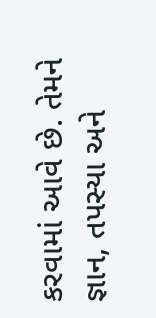કરવામાં આવે છે. તેમને જ્ઞાન, તપસ્યા અને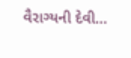વૈરાગ્યની દેવી…